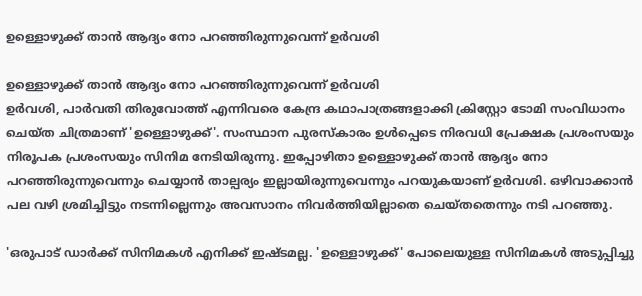ഉള്ളൊഴുക്ക് താന്‍ ആദ്യം നോ പറഞ്ഞിരുന്നുവെന്ന് ഉര്‍വശി

ഉള്ളൊഴുക്ക് താന്‍ ആദ്യം നോ പറഞ്ഞിരുന്നുവെന്ന് ഉര്‍വശി
ഉര്‍വശി, പാര്‍വതി തിരുവോത്ത് എന്നിവരെ കേന്ദ്ര കഥാപാത്രങ്ങളാക്കി ക്രിസ്റ്റോ ടോമി സംവിധാനം ചെയ്ത ചിത്രമാണ് 'ഉള്ളൊഴുക്ക്'. സംസ്ഥാന പുരസ്‌കാരം ഉള്‍പ്പെടെ നിരവധി പ്രേക്ഷക പ്രശംസയും നിരൂപക പ്രശംസയും സിനിമ നേടിയിരുന്നു. ഇപ്പോഴിതാ ഉള്ളൊഴുക്ക് താന്‍ ആദ്യം നോ പറഞ്ഞിരുന്നുവെന്നും ചെയ്യാന്‍ താല്പര്യം ഇല്ലായിരുന്നുവെന്നും പറയുകയാണ് ഉര്‍വശി. ഒഴിവാക്കാന്‍ പല വഴി ശ്രമിച്ചിട്ടും നടന്നില്ലെന്നും അവസാനം നിവര്‍ത്തിയില്ലാതെ ചെയ്തതെന്നും നടി പറഞ്ഞു.

'ഒരുപാട് ഡാര്‍ക്ക് സിനിമകള്‍ എനിക്ക് ഇഷ്ടമല്ല. 'ഉള്ളൊഴുക്ക്' പോലെയുള്ള സിനിമകള്‍ അടുപ്പിച്ചു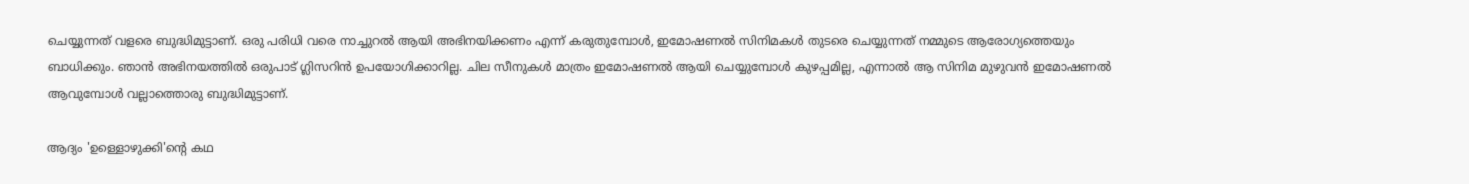ചെയ്യുന്നത് വളരെ ബുദ്ധിമുട്ടാണ്. ഒരു പരിധി വരെ നാച്ചുറല്‍ ആയി അഭിനയിക്കണം എന്ന് കരുതുമ്പോള്‍, ഇമോഷണല്‍ സിനിമകള്‍ തുടരെ ചെയ്യുന്നത് നമ്മുടെ ആരോഗ്യത്തെയും ബാധിക്കും. ഞാന്‍ അഭിനയത്തില്‍ ഒരുപാട് ഗ്ലിസറിന്‍ ഉപയോഗിക്കാറില്ല. ചില സീനുകള്‍ മാത്രം ഇമോഷണല്‍ ആയി ചെയ്യുമ്പോള്‍ കുഴപ്പമില്ല, എന്നാല്‍ ആ സിനിമ മുഴുവന്‍ ഇമോഷണല്‍ ആവുമ്പോള്‍ വല്ലാത്തൊരു ബുദ്ധിമുട്ടാണ്.

ആദ്യം 'ഉള്ളൊഴുക്കി'ന്റെ കഥ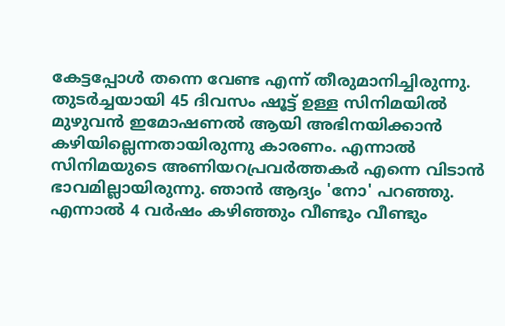കേട്ടപ്പോള്‍ തന്നെ വേണ്ട എന്ന് തീരുമാനിച്ചിരുന്നു. തുടര്‍ച്ചയായി 45 ദിവസം ഷൂട്ട് ഉള്ള സിനിമയില്‍ മുഴുവന്‍ ഇമോഷണല്‍ ആയി അഭിനയിക്കാന്‍ കഴിയില്ലെന്നതായിരുന്നു കാരണം. എന്നാല്‍ സിനിമയുടെ അണിയറപ്രവര്‍ത്തകര്‍ എന്നെ വിടാന്‍ ഭാവമില്ലായിരുന്നു. ഞാന്‍ ആദ്യം 'നോ' പറഞ്ഞു. എന്നാല്‍ 4 വര്‍ഷം കഴിഞ്ഞും വീണ്ടും വീണ്ടും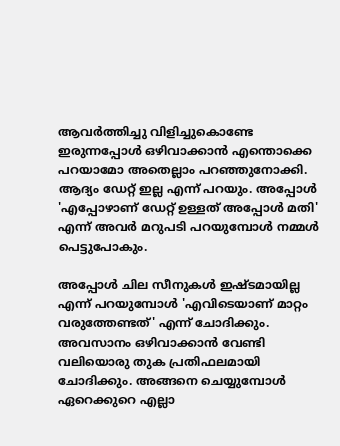ആവര്‍ത്തിച്ചു വിളിച്ചുകൊണ്ടേ ഇരുന്നപ്പോള്‍ ഒഴിവാക്കാന്‍ എന്തൊക്കെ പറയാമോ അതെല്ലാം പറഞ്ഞുനോക്കി. ആദ്യം ഡേറ്റ് ഇല്ല എന്ന് പറയും. അപ്പോള്‍ 'എപ്പോഴാണ് ഡേറ്റ് ഉള്ളത് അപ്പോള്‍ മതി' എന്ന് അവര്‍ മറുപടി പറയുമ്പോള്‍ നമ്മള്‍ പെട്ടുപോകും.

അപ്പോള്‍ ചില സീനുകള്‍ ഇഷ്ടമായില്ല എന്ന് പറയുമ്പോള്‍ 'എവിടെയാണ് മാറ്റം വരുത്തേണ്ടത്' എന്ന് ചോദിക്കും. അവസാനം ഒഴിവാക്കാന്‍ വേണ്ടി വലിയൊരു തുക പ്രതിഫലമായി ചോദിക്കും. അങ്ങനെ ചെയ്യുമ്പോള്‍ ഏറെക്കുറെ എല്ലാ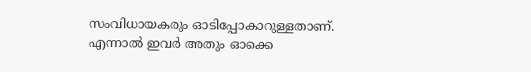സംവിധായകരും ഓടിപ്പോകാറുള്ളതാണ്. എന്നാല്‍ ഇവര്‍ അതും ഓക്കെ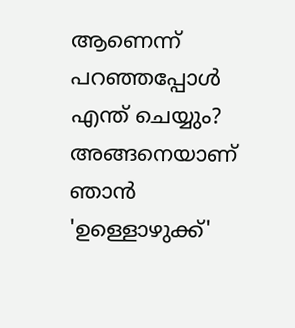ആണെന്ന് പറഞ്ഞപ്പോള്‍ എന്ത് ചെയ്യും? അങ്ങനെയാണ് ഞാന്‍ 'ഉള്ളൊഴുക്ക്'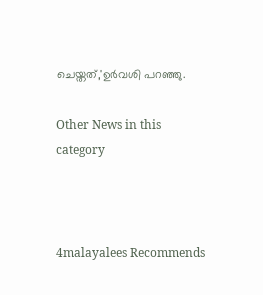ചെയ്തത്,'ഉര്‍വശി പറഞ്ഞു.

Other News in this category



4malayalees Recommends